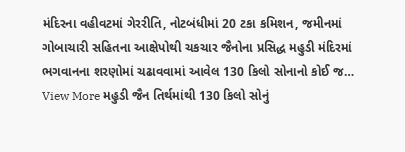મંદિરના વહીવટમાં ગેરરીતિ, નોટબંધીમાં 20 ટકા કમિશન, જમીનમાં ગોબાચારી સહિતના આક્ષેપોથી ચકચાર જૈનોના પ્રસિદ્ધ મહુડી મંદિરમાં ભગવાનના શરણોમાં ચઢાવવામાં આવેલ 130 કિલો સોનાનો કોઈ જ…
View More મહુડી જૈન તિર્થમાંથી 130 કિલો સોનું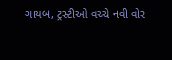ગાયબ, ટ્રસ્ટીઓ વચ્ચે નવી વોર